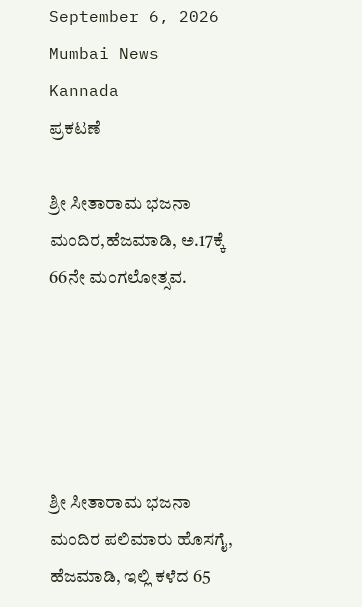September 6, 2026
Mumbai News Kannada
ಪ್ರಕಟಣೆ

ಶ್ರೀ ಸೀತಾರಾಮ ಭಜನಾ ಮಂದಿರ,ಹೆಜಮಾಡಿ, ಅ.17ಕ್ಕೆ 66ನೇ ಮಂಗಲೋತ್ಸವ.





ಶ್ರೀ ಸೀತಾರಾಮ ಭಜನಾ ಮಂದಿರ ಪಲಿಮಾರು ಹೊಸಗೈ, ಹೆಜಮಾಡಿ, ಇಲ್ಲಿ ಕಳೆದ 65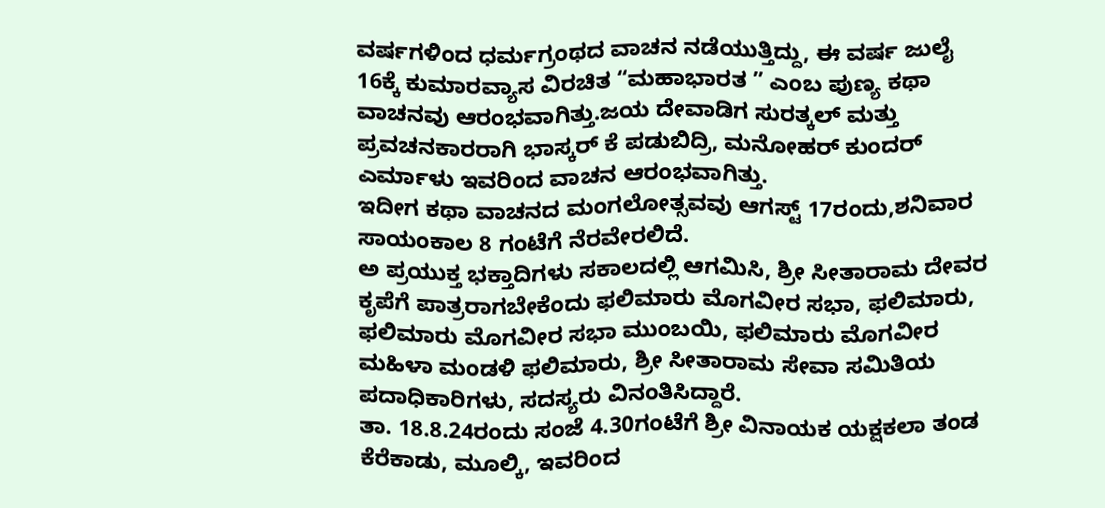ವರ್ಷಗಳಿಂದ ಧರ್ಮಗ್ರಂಥದ ವಾಚನ ನಡೆಯುತ್ತಿದ್ದು, ಈ ವರ್ಷ ಜುಲೈ 16ಕ್ಕೆ ಕುಮಾರವ್ಯಾಸ ವಿರಚಿತ “ಮಹಾಭಾರತ ” ಎಂಬ ಪುಣ್ಯ ಕಥಾ ವಾಚನವು ಆರಂಭವಾಗಿತ್ತು.ಜಯ ದೇವಾಡಿಗ ಸುರತ್ಕಲ್ ಮತ್ತು ಪ್ರವಚನಕಾರರಾಗಿ ಭಾಸ್ಕರ್ ಕೆ ಪಡುಬಿದ್ರಿ, ಮನೋಹರ್ ಕುಂದರ್ ಎರ್ಮಾಳು ಇವರಿಂದ ವಾಚನ ಆರಂಭವಾಗಿತ್ತು.
ಇದೀಗ ಕಥಾ ವಾಚನದ ಮಂಗಲೋತ್ಸವವು ಆಗಸ್ಟ್ 17ರಂದು,ಶನಿವಾರ ಸಾಯಂಕಾಲ 8 ಗಂಟೆಗೆ ನೆರವೇರಲಿದೆ.
ಅ ಪ್ರಯುಕ್ತ ಭಕ್ತಾದಿಗಳು ಸಕಾಲದಲ್ಲಿ ಆಗಮಿಸಿ, ಶ್ರೀ ಸೀತಾರಾಮ ದೇವರ ಕೃಪೆಗೆ ಪಾತ್ರರಾಗಬೇಕೆಂದು ಫಲಿಮಾರು ಮೊಗವೀರ ಸಭಾ, ಫಲಿಮಾರು, ಫಲಿಮಾರು ಮೊಗವೀರ ಸಭಾ ಮುಂಬಯಿ, ಫಲಿಮಾರು ಮೊಗವೀರ ಮಹಿಳಾ ಮಂಡಳಿ ಫಲಿಮಾರು, ಶ್ರೀ ಸೀತಾರಾಮ ಸೇವಾ ಸಮಿತಿಯ ಪದಾಧಿಕಾರಿಗಳು, ಸದಸ್ಯರು ವಿನಂತಿಸಿದ್ದಾರೆ.
ತಾ. 18.8.24ರಂದು ಸಂಜೆ 4.30ಗಂಟೆಗೆ ಶ್ರೀ ವಿನಾಯಕ ಯಕ್ಷಕಲಾ ತಂಡ ಕೆರೆಕಾಡು, ಮೂಲ್ಕಿ, ಇವರಿಂದ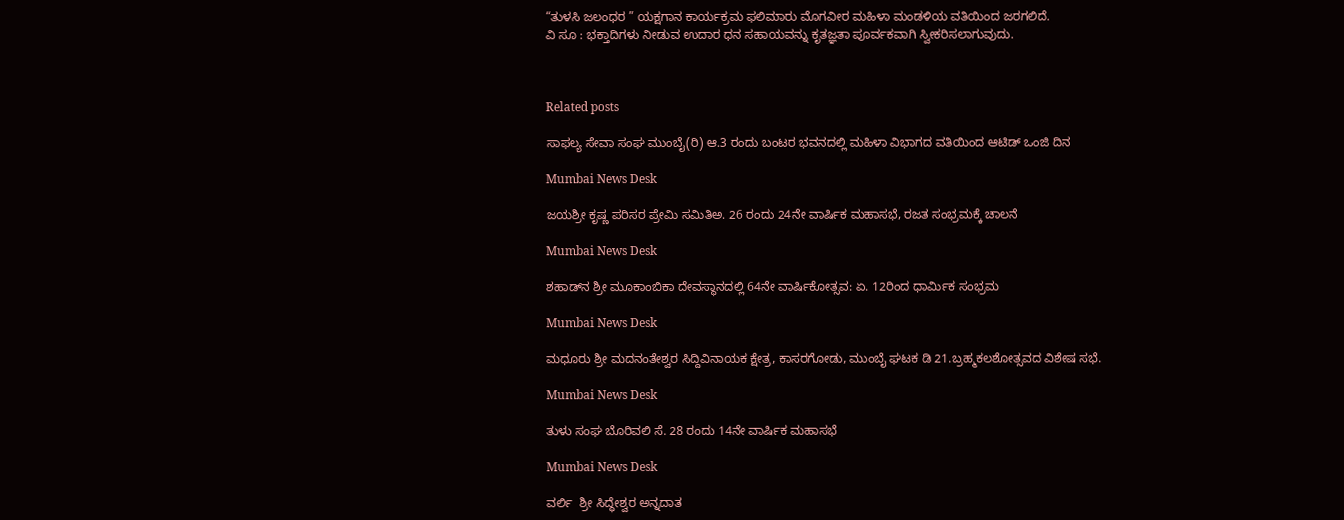“ತುಳಸಿ ಜಲಂಧರ ” ಯಕ್ಷಗಾನ ಕಾರ್ಯಕ್ರಮ ಫಲಿಮಾರು ಮೊಗವೀರ ಮಹಿಳಾ ಮಂಡಳಿಯ ವತಿಯಿಂದ ಜರಗಲಿದೆ.
ವಿ ಸೂ : ಭಕ್ತಾದಿಗಳು ನೀಡುವ ಉದಾರ ಧನ ಸಹಾಯವನ್ನು ಕೃತಜ್ಞತಾ ಪೂರ್ವಕವಾಗಿ ಸ್ವೀಕರಿಸಲಾಗುವುದು.



Related posts

ಸಾಫಲ್ಯ ಸೇವಾ ಸಂಘ ಮುಂಬೈ(ರಿ) ಆ.3 ರಂದು ಬಂಟರ ಭವನದಲ್ಲಿ ಮಹಿಳಾ ವಿಭಾಗದ ವತಿಯಿಂದ ಆಟಿಡ್ ಒಂಜಿ ದಿನ

Mumbai News Desk

ಜಯಶ್ರೀ ಕೃಷ್ಣ ಪರಿಸರ ಪ್ರೇಮಿ ಸಮಿತಿಅ. 26 ರಂದು 24ನೇ ವಾರ್ಷಿಕ ಮಹಾಸಭೆ, ರಜತ ಸಂಭ್ರಮಕ್ಕೆ ಚಾಲನೆ

Mumbai News Desk

ಶಹಾಡ್‌ನ ಶ್ರೀ ಮೂಕಾಂಬಿಕಾ ದೇವಸ್ಥಾನದಲ್ಲಿ 64ನೇ ವಾರ್ಷಿಕೋತ್ಸವ: ಏ. 12ರಿಂದ ಧಾರ್ಮಿಕ ಸಂಭ್ರಮ

Mumbai News Desk

ಮಧೂರು ಶ್ರೀ ಮದನಂತೇಶ್ವರ ಸಿದ್ದಿವಿನಾಯಕ ಕ್ಷೇತ್ರ, ಕಾಸರಗೋಡು, ಮುಂಬೈ ಘಟಕ ಡಿ 21.ಬ್ರಹ್ಮಕಲಶೋತ್ಸವದ ವಿಶೇಷ ಸಭೆ.

Mumbai News Desk

ತುಳು ಸಂಘ ಬೊರಿವಲಿ ಸೆ. 28 ರಂದು 14ನೇ ವಾರ್ಷಿಕ ಮಹಾಸಭೆ

Mumbai News Desk

ವರ್ಲಿ  ಶ್ರೀ ಸಿದ್ಧೇಶ್ವರ ಅನ್ನದಾತ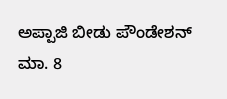ಅಪ್ಪಾಜಿ ಬೀಡು ಪೌಂಡೇಶನ್ ಮಾ. 8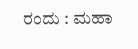ರಂದು : ಮಹಾ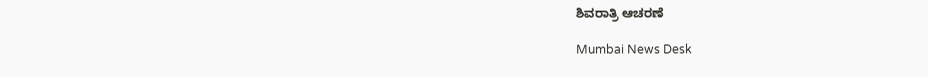ಶಿವರಾತ್ರಿ ಆಚರಣೆ

Mumbai News Desk